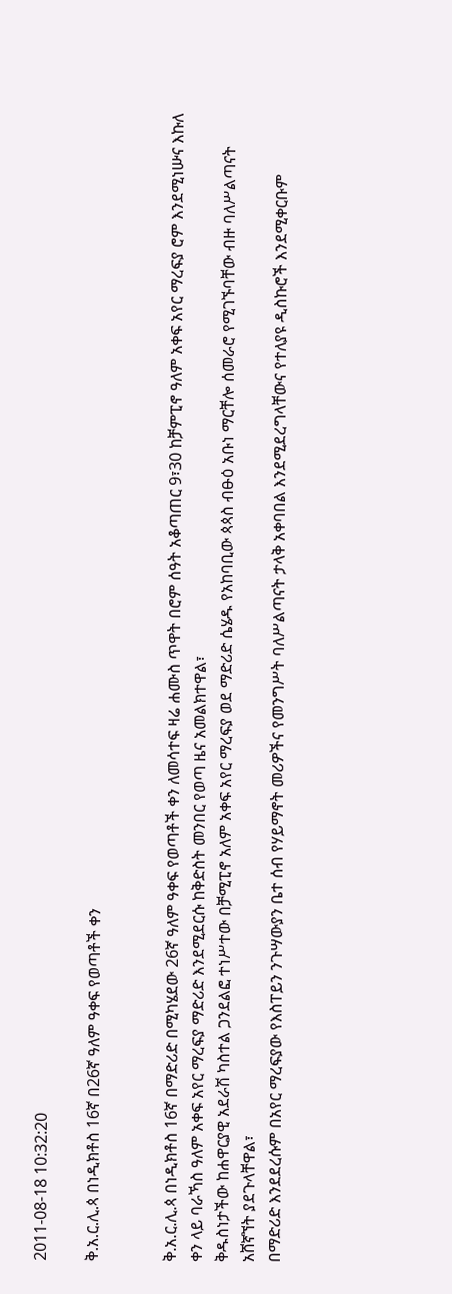2011-08-18 10:32:20

ቅ.አ.ር.ሊ.ጳ በነዲክቶስ 16ኛ በ26ኛ ዓለም ዓቀፍ የወጣቶች ቀን


ቅ.አ.ር.ሊ.ጳ በነዲክቶስ 16ኛ በማድሪድ በሚካሄደው 26ኛ ዓለም ዓቀፍ የወጣቶች ቀን ለመሳተፍ ዛሬ ሐሙስ ጥዋት በሮም ሰዓት አቆጣጠር 9፣30 ከቻምፒኖ ዓለም አቀፍ አየር ማረፍያ ሮም እንደሚነሡና እኩለ ቀን ላይ ባራኻስ ዓለም አቀፍ አየር ማረፍያ ማድሪድ እንደሚደርሱ ከቅድስት መንበር የወጣ ዜና አመልክተዋል፣
ቅዱስነታችው ከሐዋርያዊ አደራሽ ካስተል ጋንደልፎ ተነሥተው በቻሚፒኖ አለም አቀፍ አየር ማረፍያ ወደ ማድሪድ ሴሄዱ የአከባቢው ጳጳስ ብፁዕ አቡነ ማርቸሎ ሰመራሮ የሚገኙባቸው ብዙ ባለሥልጣናት አሸኛኘት ያደጉላቸዋል፣
በማድሪድ እንደደረሱም በአየር ማረፍያው የእስፐይን ንጉሣውያን ቤተ ሰብ የሃይማኖት መሪዎችና የመንግሥት ባለሥልጣናት ታላቅ አቀባበል እንደሚደረግላቸውና የተለያዩ ዲስኩሮች እንደሚቀርቡም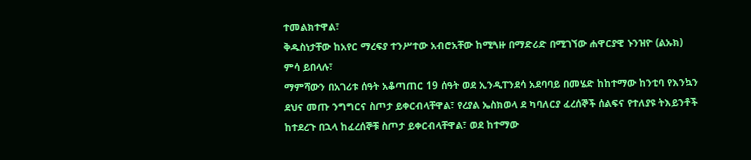ተመልክተዋል፣
ቅዱስነታቸው ከአየር ማረፍያ ተንሥተው አብሮአቸው ከሚጓዙ በማድሪድ በሚገኘው ሐዋርያዊ ኑንዝዮ (ልኡክ) ምሳ ይበላሉ፣
ማምሻውን በአገሪቱ ሰዓት አቆጣጠር 19 ሰዓት ወደ ኢንዲፐንደሳ አደባባይ በመሄድ ከከተማው ከንቲባ የእንኳን ደህና መጡ ንግግርና ስጦታ ይቀርብላቸዋል፣ የረያል ኤስክወላ ደ ካባለርያ ፈረሰኞች ሰልፍና የተለያዩ ትእይንቶች ከተደረጉ በኋላ ከፈረሰኞቹ ስጦታ ይቀርብላቸዋል፣ ወደ ከተማው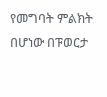የመግባት ምልክት በሆነው በፑወርታ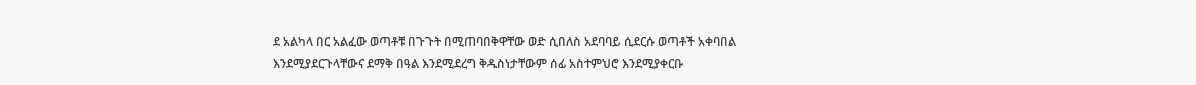ደ አልካላ በር አልፈው ወጣቶቹ በጉጉት በሚጠባበቅዋቸው ወድ ሲበለስ አደባባይ ሲደርሱ ወጣቶች አቀባበል እንደሚያደርጉላቸውና ደማቅ በዓል እንደሚደረግ ቅዱስነታቸውም ሰፊ አስተምህሮ እንደሚያቀርቡ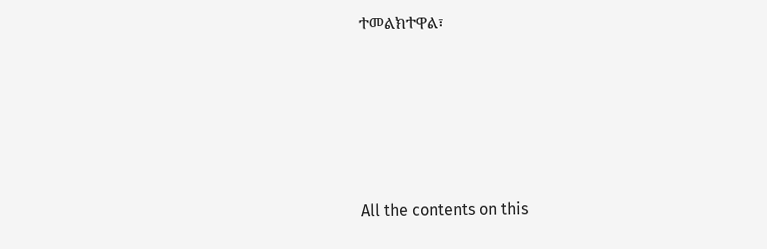ተመልክተዋል፣








All the contents on this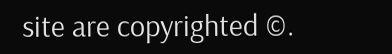site are copyrighted ©.